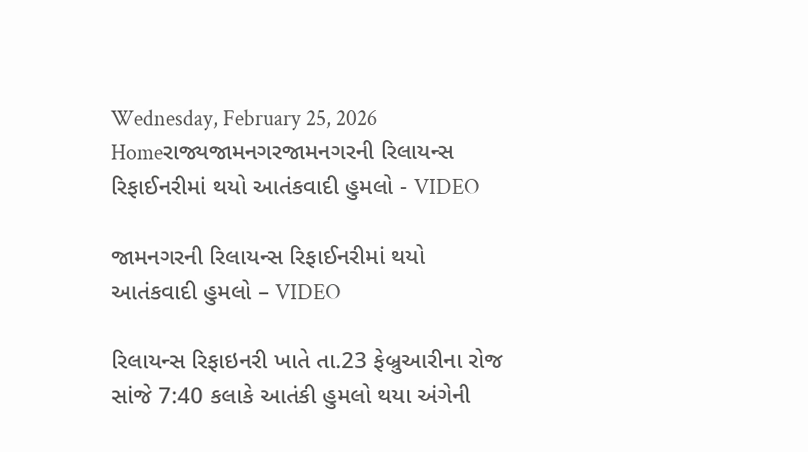Wednesday, February 25, 2026
Homeરાજ્યજામનગરજામનગરની રિલાયન્સ રિફાઈનરીમાં થયો આતંકવાદી હુમલો - VIDEO

જામનગરની રિલાયન્સ રિફાઈનરીમાં થયો આતંકવાદી હુમલો – VIDEO

રિલાયન્સ રિફાઇનરી ખાતે તા.23 ફેબ્રુઆરીના રોજ સાંજે 7:40 કલાકે આતંકી હુમલો થયા અંગેની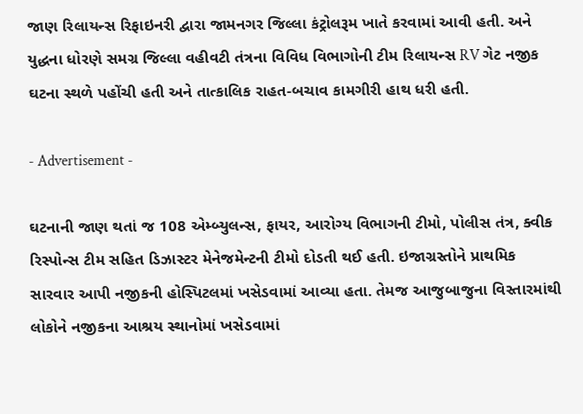જાણ રિલાયન્સ રિફાઇનરી દ્વારા જામનગર જિલ્લા કંટ્રોલરૂમ ખાતે કરવામાં આવી હતી. અને યુદ્ધના ધોરણે સમગ્ર જિલ્લા વહીવટી તંત્રના વિવિધ વિભાગોની ટીમ રિલાયન્સ RV ગેટ નજીક ઘટના સ્થળે પહોંચી હતી અને તાત્કાલિક રાહત-બચાવ કામગીરી હાથ ધરી હતી.

- Advertisement -

ઘટનાની જાણ થતાં જ 108 એમ્બ્યુલન્સ, ફાયર, આરોગ્ય વિભાગની ટીમો, પોલીસ તંત્ર, ક્વીક રિસ્પોન્સ ટીમ સહિત ડિઝાસ્ટર મેનેજમેન્ટની ટીમો દોડતી થઈ હતી. ઇજાગ્રસ્તોને પ્રાથમિક સારવાર આપી નજીકની હોસ્પિટલમાં ખસેડવામાં આવ્યા હતા. તેમજ આજુબાજુના વિસ્તારમાંથી લોકોને નજીકના આશ્રય સ્થાનોમાં ખસેડવામાં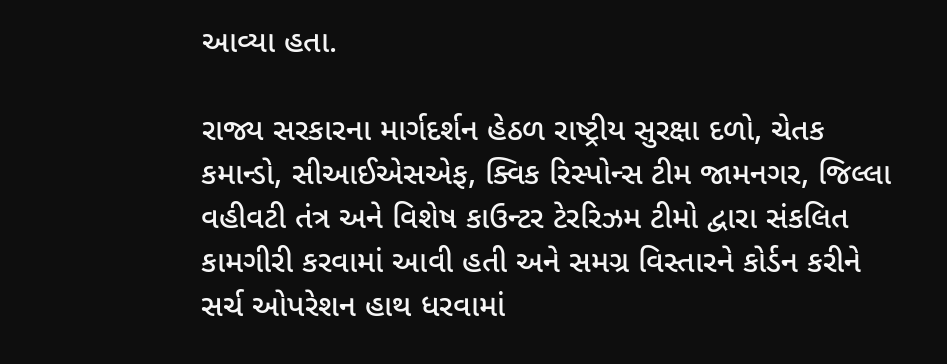આવ્યા હતા.

રાજ્ય સરકારના માર્ગદર્શન હેઠળ રાષ્ટ્રીય સુરક્ષા દળો, ચેતક કમાન્ડો, સીઆઈએસએફ, ક્વિક રિસ્પોન્સ ટીમ જામનગર, જિલ્લા વહીવટી તંત્ર અને વિશેષ કાઉન્ટર ટેરરિઝમ ટીમો દ્વારા સંકલિત કામગીરી કરવામાં આવી હતી અને સમગ્ર વિસ્તારને કોર્ડન કરીને સર્ચ ઓપરેશન હાથ ધરવામાં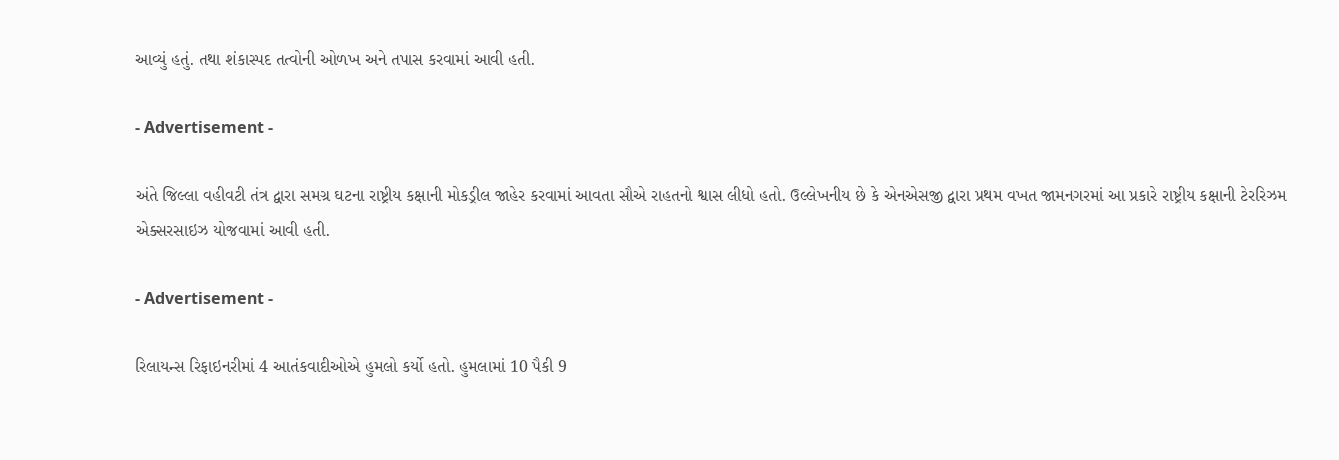આવ્યું હતું. તથા શંકાસ્પદ તત્વોની ઓળખ અને તપાસ કરવામાં આવી હતી.

- Advertisement -

અંતે જિલ્લા વહીવટી તંત્ર દ્વારા સમગ્ર ઘટના રાષ્ટ્રીય કક્ષાની મોકડ્રીલ જાહેર કરવામાં આવતા સૌએ રાહતનો શ્વાસ લીધો હતો. ઉલ્લેખનીય છે કે એનએસજી દ્વારા પ્રથમ વખત જામનગરમાં આ પ્રકારે રાષ્ટ્રીય કક્ષાની ટેરરિઝમ એક્સરસાઇઝ યોજવામાં આવી હતી.

- Advertisement -

રિલાયન્સ રિફાઇનરીમાં 4 આતંકવાદીઓએ હુમલો કર્યો હતો. હુમલામાં 10 પૈકી 9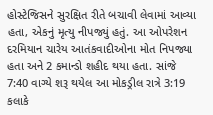હોસ્ટેજિસને સુરક્ષિત રીતે બચાવી લેવામાં આવ્યા હતા, એકનું મૃત્યુ નીપજ્યું હતું. આ ઓપરેશન દરમિયાન ચારેય આતંકવાદીઓના મોત નિપજ્યા હતા અને 2 કમાન્ડો શહીદ થયા હતા. સાંજે 7:40 વાગ્યે શરૂ થયેલ આ મોકડ્રીલ રાત્રે 3:19 કલાકે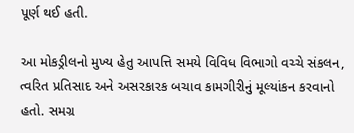પૂર્ણ થઈ હતી.

આ મોકડ્રીલનો મુખ્ય હેતુ આપત્તિ સમયે વિવિધ વિભાગો વચ્ચે સંકલન, ત્વરિત પ્રતિસાદ અને અસરકારક બચાવ કામગીરીનું મૂલ્યાંકન કરવાનો હતો. સમગ્ર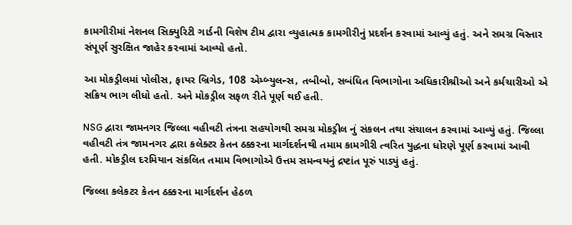કામગીરીમાં નેશનલ સિક્યુરિટી ગાર્ડની વિશેષ ટીમ દ્વારા વ્યુહાત્મક કામગીરીનું પ્રદર્શન કરવામાં આવ્યું હતું. અને સમગ્ર વિસ્તાર સંપૂર્ણ સુરક્ષિત જાહેર કરવામાં આવ્યો હતો.

આ મોકડ્રીલમાં પોલીસ, ફાયર બ્રિગેડ, 108 એમ્બ્યુલન્સ, તબીબો, સબંધિત વિભાગોના અધિકારીશ્રીઓ અને કર્મચારીઓ એ સક્રિય ભાગ લીધો હતો. અને મોકડ્રીલ સફળ રીતે પૂર્ણ થઈ હતી.

NSG દ્વારા જામનગર જિલ્લા વહીવટી તંત્રના સહયોગથી સમગ્ર મોકડ્રીલ નું સંકલન તથા સંચાલન કરવામાં આવ્યું હતું. જિલ્લા વહીવટી તંત્ર જામનગર દ્વારા કલેક્ટર કેતન ઠક્કરના માર્ગદર્શનથી તમામ કામગીરી ત્વરિત યુદ્ધના ધોરણે પૂર્ણ કરવામાં આવી હતી. મોકડ્રીલ દરમિયાન સંકલિત તમામ વિભાગોએ ઉત્તમ સમન્વયનું દ્રષ્ટાંત પૂરું પાડ્યું હતું.

જિલ્લા કલેકટર કેતન ઠક્કરના માર્ગદર્શન હેઠળ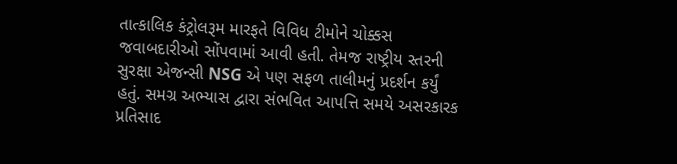તાત્કાલિક કંટ્રોલરૂમ મારફતે વિવિધ ટીમોને ચોક્કસ જવાબદારીઓ સોંપવામાં આવી હતી. તેમજ રાષ્ટ્રીય સ્તરની સુરક્ષા એજન્સી NSG એ પણ સફળ તાલીમનું પ્રદર્શન કર્યું હતું. સમગ્ર અભ્યાસ દ્વારા સંભવિત આપત્તિ સમયે અસરકારક પ્રતિસાદ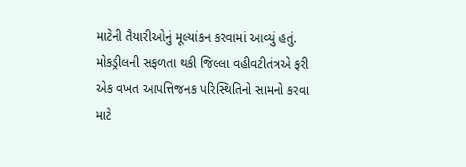માટેની તૈયારીઓનું મૂલ્યાંકન કરવામાં આવ્યું હતું. મોકડ્રીલની સફળતા થકી જિલ્લા વહીવટીતંત્રએ ફરી એક વખત આપત્તિજનક પરિસ્થિતિનો સામનો કરવા માટે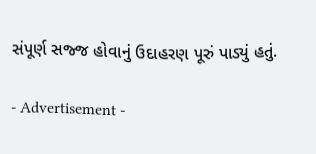સંપૂર્ણ સજ્જ હોવાનું ઉદાહરણ પૂરું પાડ્યું હતું.

- Advertisement -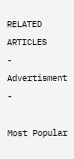RELATED ARTICLES
- Advertisment -

Most Popular